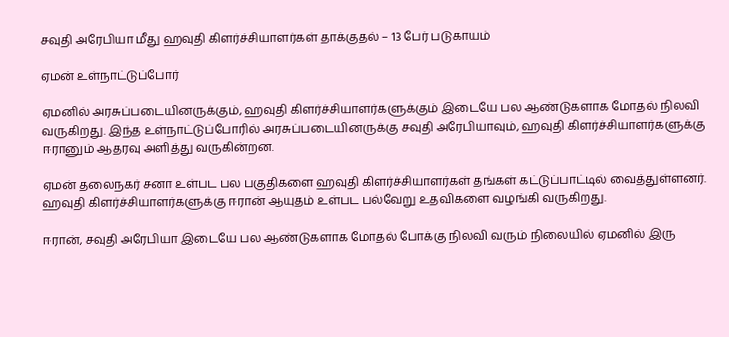சவுதி அரேபியா மீது ஹவுதி கிளர்ச்சியாளர்கள் தாக்குதல் – 13 பேர் படுகாயம்

ஏமன் உள்நாட்டுப்போர்

ஏமனில் அரசுப்படையினருக்கும், ஹவுதி கிளர்ச்சியாளர்களுக்கும் இடையே பல ஆண்டுகளாக மோதல் நிலவி வருகிறது. இந்த உள்நாட்டுப்போரில் அரசுப்படையினருக்கு சவுதி அரேபியாவும், ஹவுதி கிளர்ச்சியாளர்களுக்கு ஈரானும் ஆதரவு அளித்து வருகின்றன.

ஏமன் தலைநகர் சனா உள்பட பல பகுதிகளை ஹவுதி கிளர்ச்சியாளர்கள் தங்கள் கட்டுப்பாட்டில் வைத்துள்ளனர். ஹவுதி கிளர்ச்சியாளர்களுக்கு ஈரான் ஆயுதம் உள்பட பல்வேறு உதவிகளை வழங்கி வருகிறது.

ஈரான், சவுதி அரேபியா இடையே பல ஆண்டுகளாக மோதல் போக்கு நிலவி வரும் நிலையில் ஏமனில் இரு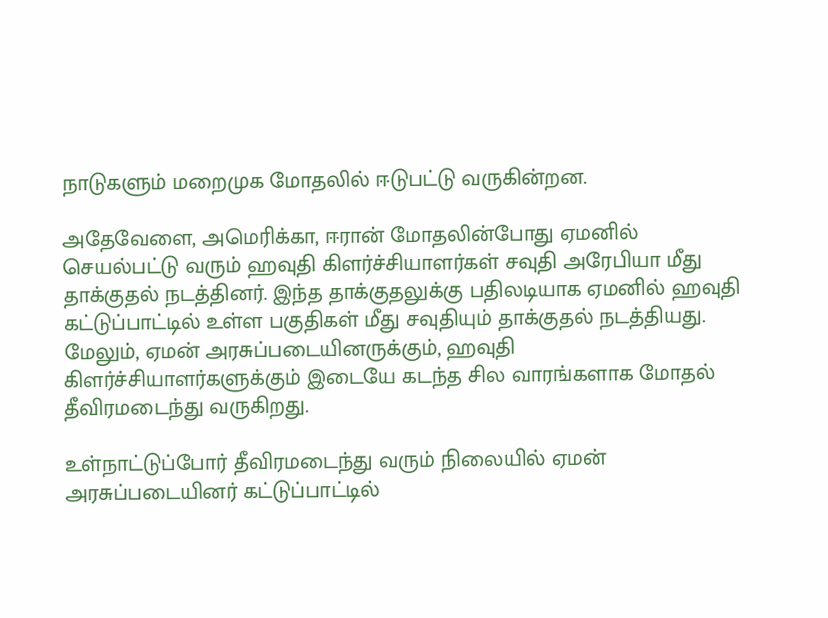நாடுகளும் மறைமுக மோதலில் ஈடுபட்டு வருகின்றன.

அதேவேளை, அமெரிக்கா, ஈரான் மோதலின்போது ஏமனில் செயல்பட்டு வரும் ஹவுதி கிளர்ச்சியாளர்கள் சவுதி அரேபியா மீது தாக்குதல் நடத்தினர். இந்த தாக்குதலுக்கு பதிலடியாக ஏமனில் ஹவுதி கட்டுப்பாட்டில் உள்ள பகுதிகள் மீது சவுதியும் தாக்குதல் நடத்தியது. மேலும், ஏமன் அரசுப்படையினருக்கும், ஹவுதி கிளர்ச்சியாளர்களுக்கும் இடையே கடந்த சில வாரங்களாக மோதல் தீவிரமடைந்து வருகிறது.

உள்நாட்டுப்போர் தீவிரமடைந்து வரும் நிலையில் ஏமன் அரசுப்படையினர் கட்டுப்பாட்டில்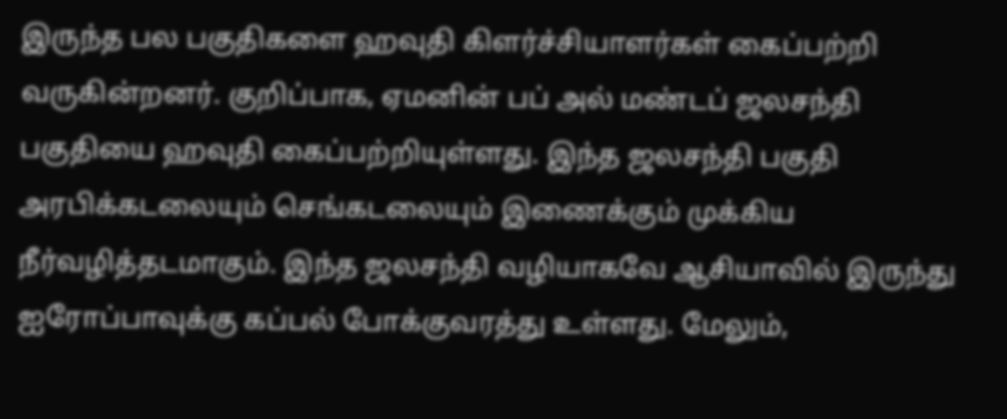இருந்த பல பகுதிகளை ஹவுதி கிளர்ச்சியாளர்கள் கைப்பற்றி வருகின்றனர். குறிப்பாக, ஏமனின் பப் அல் மண்டப் ஜலசந்தி பகுதியை ஹவுதி கைப்பற்றியுள்ளது. இந்த ஜலசந்தி பகுதி அரபிக்கடலையும் செங்கடலையும் இணைக்கும் முக்கிய நீர்வழித்தடமாகும். இந்த ஜலசந்தி வழியாகவே ஆசியாவில் இருந்து ஐரோப்பாவுக்கு கப்பல் போக்குவரத்து உள்ளது. மேலும்,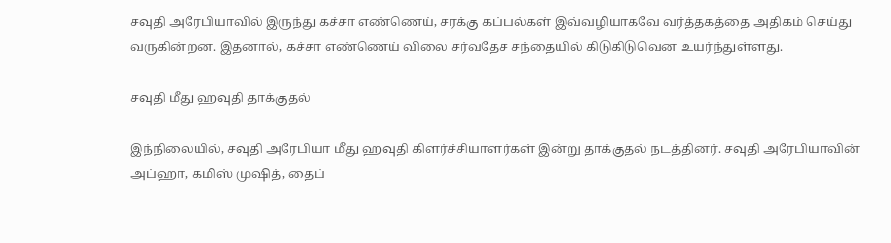சவுதி அரேபியாவில் இருந்து கச்சா எண்ணெய், சரக்கு கப்பல்கள் இவ்வழியாகவே வர்த்தகத்தை அதிகம் செய்து வருகின்றன. இதனால், கச்சா எண்ணெய் விலை சர்வதேச சந்தையில் கிடுகிடுவென உயர்ந்துள்ளது.

சவுதி மீது ஹவுதி தாக்குதல்

இந்நிலையில், சவுதி அரேபியா மீது ஹவுதி கிளர்ச்சியாளர்கள் இன்று தாக்குதல் நடத்தினர். சவுதி அரேபியாவின் அப்ஹா, கமிஸ் முஷித், தைப்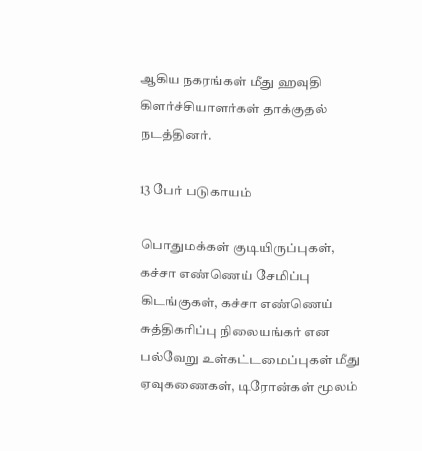ஆகிய நகரங்கள் மீது ஹவுதி கிளர்ச்சியாளர்கள் தாக்குதல் நடத்தினர்.

13 பேர் படுகாயம்

பொதுமக்கள் குடியிருப்புகள், கச்சா எண்ணெய் சேமிப்பு கிடங்குகள், கச்சா எண்ணெய் சுத்திகரிப்பு நிலையங்கர் என பல்வேறு உள்கட்டமைப்புகள் மீது ஏவுகணைகள், டிரோன்கள் மூலம்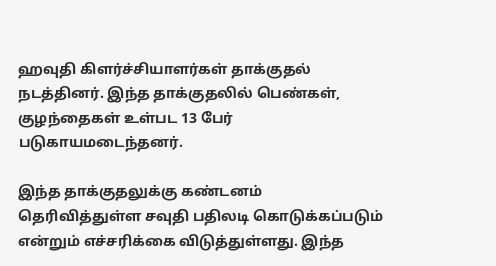ஹவுதி கிளர்ச்சியாளர்கள் தாக்குதல் நடத்தினர். இந்த தாக்குதலில் பெண்கள், குழந்தைகள் உள்பட 13 பேர் படுகாயமடைந்தனர்.

இந்த தாக்குதலுக்கு கண்டனம் தெரிவித்துள்ள சவுதி பதிலடி கொடுக்கப்படும் என்றும் எச்சரிக்கை விடுத்துள்ளது. இந்த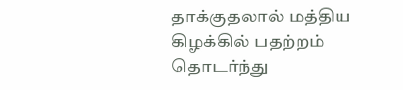தாக்குதலால் மத்திய கிழக்கில் பதற்றம் தொடர்ந்து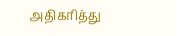அதிகரித்து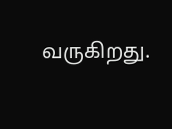வருகிறது.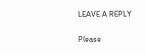LEAVE A REPLY

Please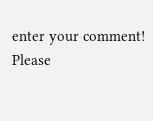enter your comment!
Please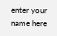enter your name here